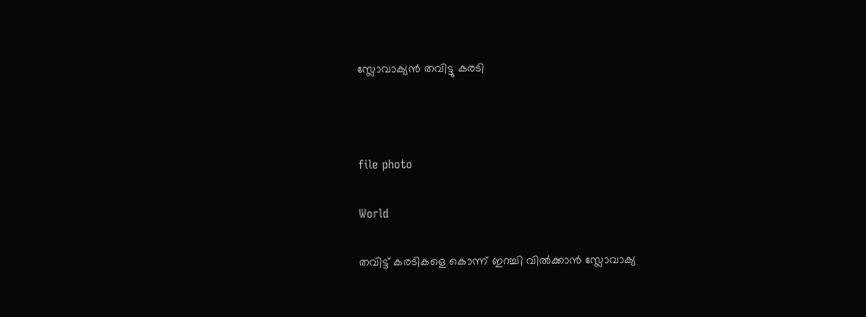സ്ലോവാക്യൻ തവിട്ടു കരടി



file photo

World

തവിട്ട് കരടികളെ കൊന്ന് ഇറച്ചി വിൽക്കാൻ സ്ലോവാക്യ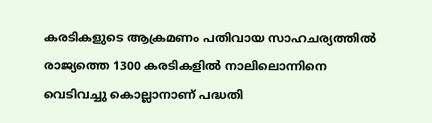കരടികളുടെ ആക്രമണം പതിവായ സാഹചര്യത്തിൽ രാജ്യത്തെ 1300 കരടികളിൽ നാലിലൊന്നിനെ വെടിവച്ചു കൊല്ലാനാണ് പദ്ധതി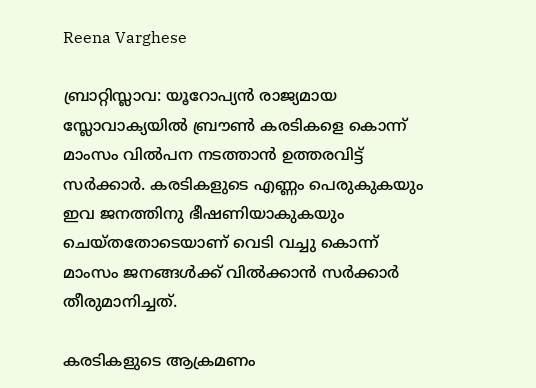Reena Varghese

ബ്രാറ്റിസ്ലാവ: യൂറോപ്യൻ രാജ്യമായ സ്ലോവാക്യയിൽ ബ്രൗൺ കരടികളെ കൊന്ന് മാംസം വിൽപന നടത്താൻ ഉത്തരവിട്ട് സർക്കാർ. കരടികളുടെ എണ്ണം പെരുകുകയും ഇവ ജനത്തിനു ഭീഷണിയാകുകയും ചെയ്തതോടെയാണ് വെടി വച്ചു കൊന്ന് മാംസം ജനങ്ങൾക്ക് വിൽക്കാൻ സർക്കാർ തീരുമാനിച്ചത്.

കരടികളുടെ ആക്രമണം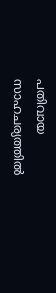പതിവായ സാഹചര്യത്തിൽ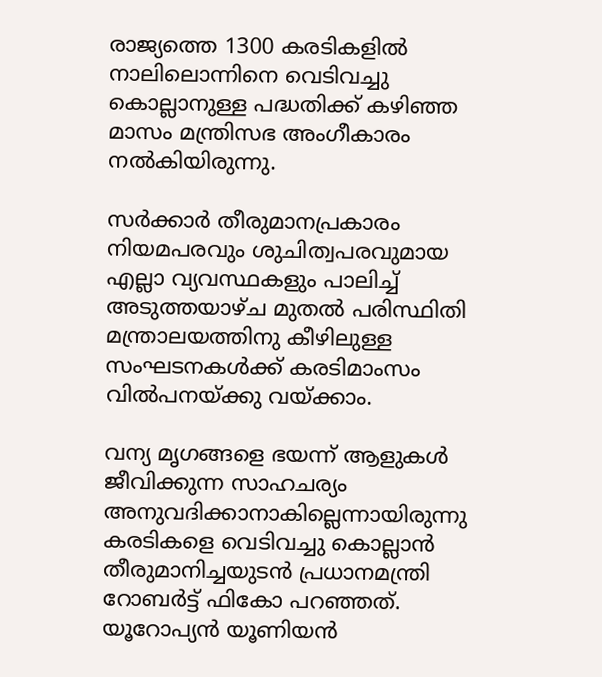രാജ്യത്തെ 1300 കരടികളിൽ നാലിലൊന്നിനെ വെടിവച്ചു കൊല്ലാനുള്ള പദ്ധതിക്ക് കഴിഞ്ഞ മാസം മന്ത്രിസഭ അംഗീകാരം നൽകിയിരുന്നു.

സർക്കാർ തീരുമാനപ്രകാരം നിയമപരവും ശുചിത്വപരവുമായ എല്ലാ വ്യവസ്ഥകളും പാലിച്ച് അടുത്തയാഴ്ച മുതൽ പരിസ്ഥിതി മന്ത്രാലയത്തിനു കീഴിലുള്ള സംഘടനകൾക്ക് കരടിമാംസം വിൽപനയ്ക്കു വയ്ക്കാം.

വന്യ മൃഗങ്ങളെ ഭയന്ന് ആളുകൾ ജീവിക്കുന്ന സാഹചര്യം അനുവദിക്കാനാകില്ലെന്നായിരുന്നു കരടികളെ വെടിവച്ചു കൊല്ലാൻ തീരുമാനിച്ചയുടൻ പ്രധാനമന്ത്രി റോബർട്ട് ഫികോ പറഞ്ഞത്. യൂറോപ്യൻ യൂണിയൻ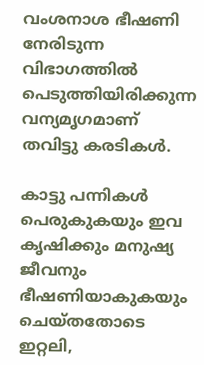വംശനാശ ഭീഷണി നേരിടുന്ന വിഭാഗത്തിൽ പെടുത്തിയിരിക്കുന്ന വന്യമൃഗമാണ് തവിട്ടു കരടികൾ.

കാട്ടു പന്നികൾ പെരുകുകയും ഇവ കൃഷിക്കും മനുഷ്യ ജീവനും ഭീഷണിയാകുകയും ചെയ്തതോടെ ഇറ്റലി,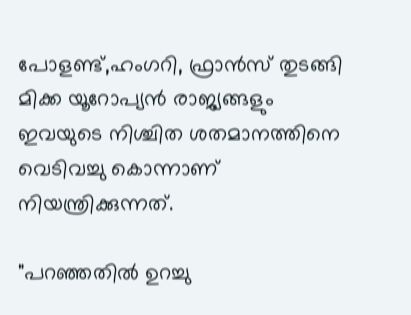പോളണ്ട്,ഹംഗറി, ഫ്രാൻസ് തുടങ്ങി മിക്ക യൂറോപ്യൻ രാജ്യങ്ങളും ഇവയുടെ നിശ്ചിത ശതമാനത്തിനെ വെടിവച്ചു കൊന്നാണ് നിയന്ത്രിക്കുന്നത്.

"പറഞ്ഞതിൽ ഉറച്ചു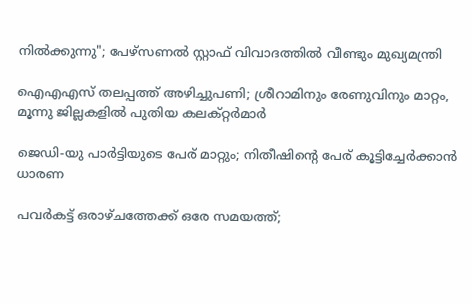നിൽക്കുന്നു"; പേഴ്സണ‌ൽ സ്റ്റാഫ് വിവാദത്തിൽ വീണ്ടും മുഖ്യമന്ത്രി

ഐഎഎസ് തലപ്പത്ത് അഴിച്ചുപണി; ശ്രീറാമിനും രേണുവിനും മാറ്റം, മൂന്നു ജില്ലകളിൽ പുതിയ കലക്റ്റർമാർ

ജെഡി-യു പാർട്ടിയുടെ പേര് മാറ്റും; നിതീഷിന്‍റെ പേര് കൂട്ടിച്ചേർക്കാൻ ധാരണ

പവർകട്ട് ഒരാഴ്ചത്തേക്ക് ഒരേ സമയത്ത്;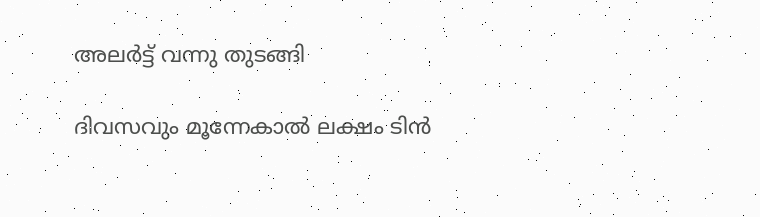അലർട്ട് വന്നു തുടങ്ങി

ദിവസവും മൂന്നേകാൽ ലക്ഷം ടിൻ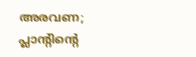അരവണ; പ്ലാന്‍റിന്‍റെ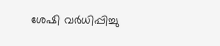ശേഷി വർധിപ്പിച്ചു